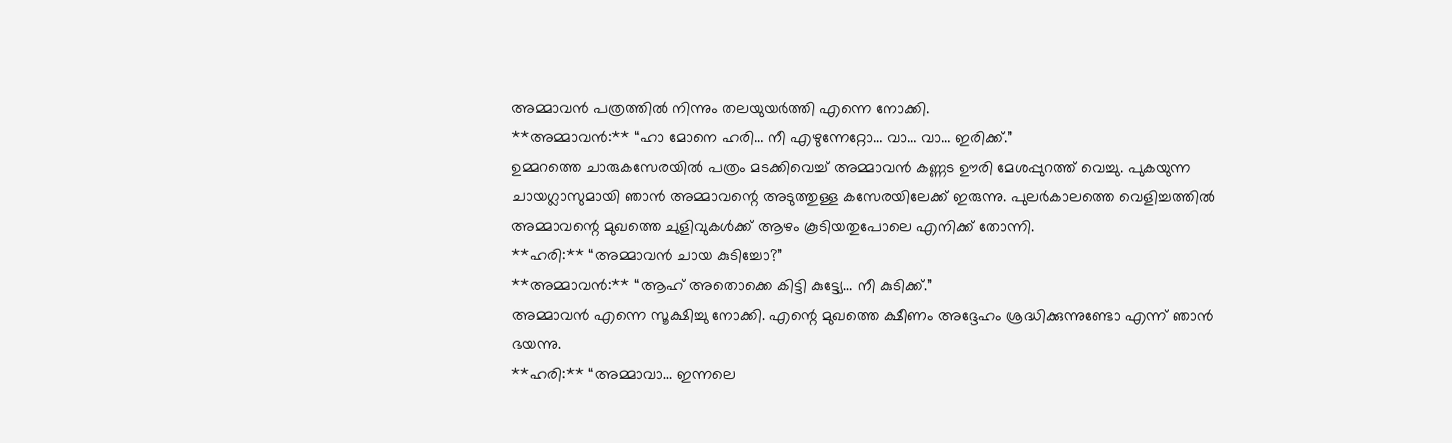അമ്മാവൻ പത്രത്തിൽ നിന്നും തലയുയർത്തി എന്നെ നോക്കി.
**അമ്മാവൻ:** “ഹാ മോനെ ഹരി… നീ എഴുന്നേറ്റോ… വാ… വാ… ഇരിക്ക്.”
ഉമ്മറത്തെ ചാരുകസേരയിൽ പത്രം മടക്കിവെച്ച് അമ്മാവൻ കണ്ണട ഊരി മേശപ്പുറത്ത് വെച്ചു. പുകയുന്ന ചായഗ്ലാസുമായി ഞാൻ അമ്മാവന്റെ അടുത്തുള്ള കസേരയിലേക്ക് ഇരുന്നു. പുലർകാലത്തെ വെളിച്ചത്തിൽ അമ്മാവന്റെ മുഖത്തെ ചുളിവുകൾക്ക് ആഴം കൂടിയതുപോലെ എനിക്ക് തോന്നി.
**ഹരി:** “അമ്മാവൻ ചായ കുടിച്ചോ?”
**അമ്മാവൻ:** “ആഹ് അതൊക്കെ കിട്ടി കുട്ട്യേ… നീ കുടിക്ക്.”
അമ്മാവൻ എന്നെ സൂക്ഷിച്ചു നോക്കി. എന്റെ മുഖത്തെ ക്ഷീണം അദ്ദേഹം ശ്രദ്ധിക്കുന്നുണ്ടോ എന്ന് ഞാൻ ഭയന്നു.
**ഹരി:** “അമ്മാവാ… ഇന്നലെ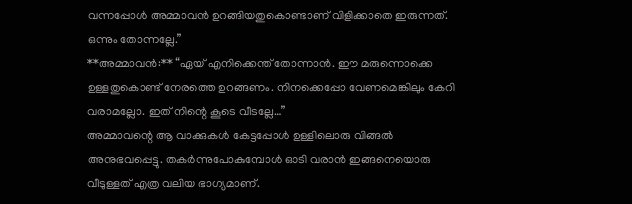വന്നപ്പോൾ അമ്മാവൻ ഉറങ്ങിയതുകൊണ്ടാണ് വിളിക്കാതെ ഇരുന്നത്. ഒന്നും തോന്നല്ലേ.”
**അമ്മാവൻ:** “ഏയ് എനിക്കെന്ത് തോന്നാൻ. ഈ മരുന്നൊക്കെ ഉള്ളതുകൊണ്ട് നേരത്തെ ഉറങ്ങണം. നിനക്കെപ്പോ വേണമെങ്കിലും കേറി വരാമല്ലോ. ഇത് നിന്റെ കൂടെ വീടല്ലേ…”
അമ്മാവന്റെ ആ വാക്കുകൾ കേട്ടപ്പോൾ ഉള്ളിലൊരു വിങ്ങൽ അനുഭവപ്പെട്ടു. തകർന്നുപോകുമ്പോൾ ഓടി വരാൻ ഇങ്ങനെയൊരു വീടുള്ളത് എത്ര വലിയ ഭാഗ്യമാണ്.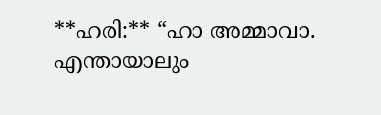**ഹരി:** “ഹാ അമ്മാവാ. എന്തായാലും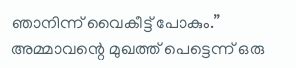ഞാനിന്ന് വൈകീട്ട് പോകും.”
അമ്മാവന്റെ മുഖത്ത് പെട്ടെന്ന് ഒരു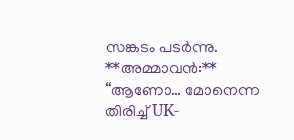സങ്കടം പടർന്നു.
**അമ്മാവൻ:** “ആണോ… മോനെന്ന തിരിച്ച് UK-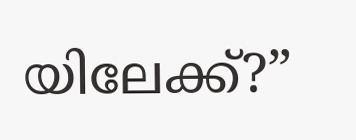യിലേക്ക്?”